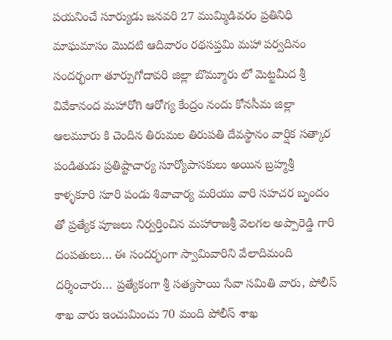పయనించే సూర్యుడు జనవరి 27 ముమ్మిడివరం ప్రతినిధి
మాఘమాసం మొదటి ఆదివారం రథసప్తమి మహా పర్వదినం సందర్భంగా తూర్పుగోదావరి జిల్లా బొమ్మూరు లో మెట్టమీద శ్రీ వివేకానంద మహారోగి ఆరోగ్య కేంద్రం నందు కోనసీమ జిల్లా ఆలమూరు కి చెందిన తిరుమల తిరుపతి దేవస్థానం వార్షిక సత్కార పండితుడు ప్రతిష్టాచార్య సూర్యోపాసకులు అయిన బ్రహ్మశ్రీ కాళ్ళకూరి సూరి పండు శివాచార్య మరియు వారి సహచర బృందం తో ప్రత్యేక పూజలు నిర్వర్తించిన మహారాజశ్రీ వెలగల అప్పారెడ్డి గారి దంపతులు… ఈ సందర్భంగా స్వామివారిని వేలాదిమంది దర్శించారు… ప్రత్యేకంగా శ్రీ సత్యసాయి సేవా సమితి వారు, పోలీస్ శాఖ వారు ఇంచుమించు 70 మంది పోలీస్ శాఖ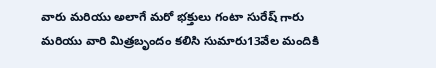వారు మరియు అలాగే మరో భక్తులు గంటా సురేష్ గారు మరియు వారి మిత్రబృందం కలిసి సుమారు13వేల మందికి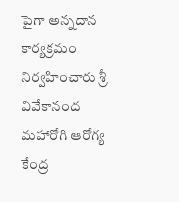పైగా అన్నదాన కార్యక్రమం నిర్వహించారు శ్రీ వివేకానంద మహారోగి ఆరోగ్య కేంద్ర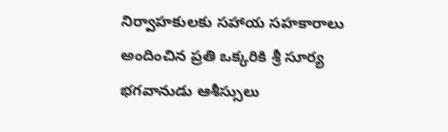నిర్వాహకులకు సహాయ సహకారాలు అందించిన ప్రతి ఒక్కరికి శ్రీ సూర్య భగవానుడు ఆశీస్సులు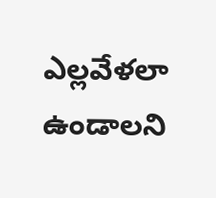ఎల్లవేళలా ఉండాలని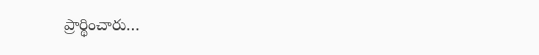ప్రార్థించారు…